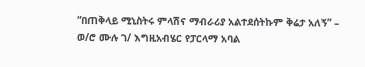“በጠቅላይ ሚኒስትሩ ምላሽና ማብራሪያ አልተደሰትኩም ቅሬታ አለኝ” – ወ/ሮ ሙሉ ገ/ እግዚአብሄር የፓርላማ አባል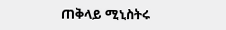ጠቅላይ ሚኒስትሩ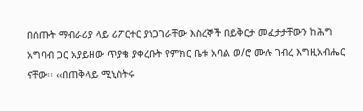በሰጡት ማብራሪያ ላይ ሪፖርተር ያነጋገራቸው እስረኞች በይቅርታ መፈታታቸውን ከሕግ አግባብ ጋር አያይዘው ጥያቄ ያቀረቡት የምክር ቤቱ አባል ወ/ሮ ሙሉ ገብረ እግዚአብሔር ናቸው፡፡ ‹‹በጠቅላይ ሚኒስትሩ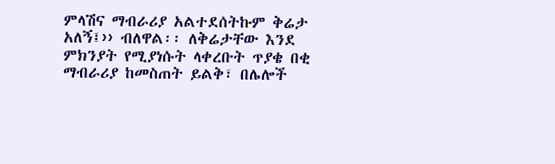ምላሽና ማብራሪያ አልተደሰትኩም ቅሬታ አለኝ፤›› ብለዋል፡፡ ለቅሬታቸው እንደ ምክንያት የሚያነሱት ላቀረቡት ጥያቄ በቂ ማብራሪያ ከመስጠት ይልቅ፣ በሌሎች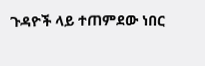ጉዳዮች ላይ ተጠምደው ነበር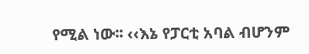የሚል ነው፡፡ ‹‹እኔ የፓርቲ አባል ብሆንም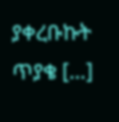ያቀረቡኩት ጥያቄ […]